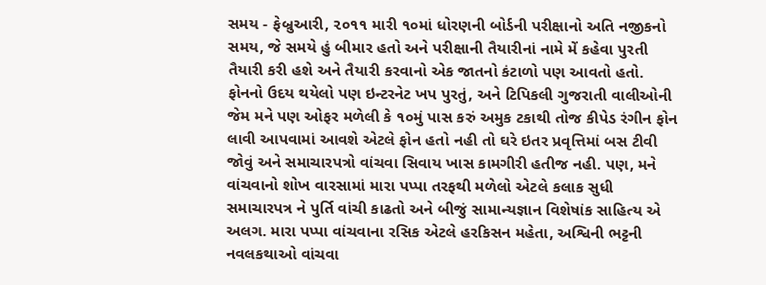સમય - ફેબ્રુઆરી, ૨૦૧૧ મારી ૧૦માં ધોરણની બોર્ડની પરીક્ષાનો અતિ નજીકનો સમય, જે સમયે હું બીમાર હતો અને પરીક્ષાની તૈયારીનાં નામે મેં કહેવા પુરતી તૈયારી કરી હશે અને તૈયારી કરવાનો એક જાતનો કંટાળો પણ આવતો હતો. ફોનનો ઉદય થયેલો પણ ઇન્ટરનેટ ખપ પુરતું, અને ટિપિકલી ગુજરાતી વાલીઓની જેમ મને પણ ઓફર મળેલી કે ૧૦મું પાસ કરું અમુક ટકાથી તોજ કીપેડ રંગીન ફોન લાવી આપવામાં આવશે એટલે ફોન હતો નહી તો ઘરે ઇતર પ્રવૃત્તિમાં બસ ટીવી જોવું અને સમાચારપત્રો વાંચવા સિવાય ખાસ કામગીરી હતીજ નહી. પણ, મને વાંચવાનો શોખ વારસામાં મારા પપ્પા તરફથી મળેલો એટલે કલાક સુધી સમાચારપત્ર ને પુર્તિ વાંચી કાઢતો અને બીજું સામાન્યજ્ઞાન વિશેષાંક સાહિત્ય એ અલગ. મારા પપ્પા વાંચવાના રસિક એટલે હરકિસન મહેતા, અશ્વિની ભટ્ટની નવલકથાઓ વાંચવા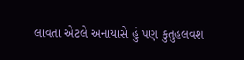લાવતા એટલે અનાયાસે હું પણ કુતુહલવશ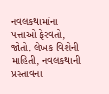નવલકથામાંના પત્તાઓ ફેરવતો, જોતો. લેખક વિશેની માહિતી, નવલકથાની પ્રસ્તાવના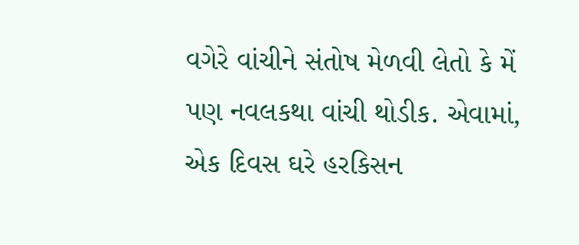વગેરે વાંચીને સંતોષ મેળવી લેતો કે મેં પણ નવલકથા વાંચી થોડીક. એવામાં, એક દિવસ ઘરે હરકિસન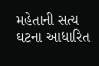મહેતાની સત્ય ઘટના આધારિત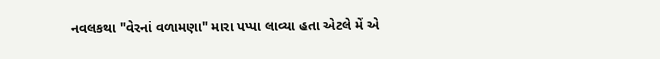નવલકથા "વેરનાં વળામણા" મારા પપ્પા લાવ્યા હતા એટલે મેં એ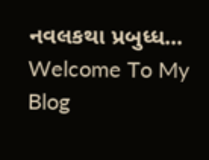નવલકથા પ્રબુધ્ધ...
Welcome To My Blog